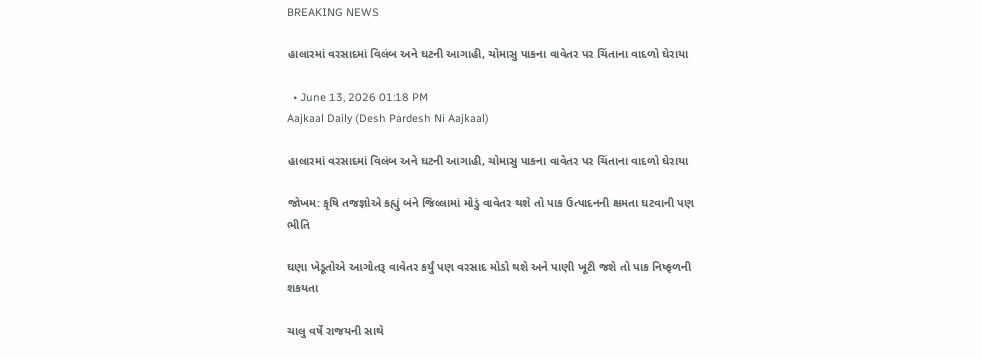BREAKING NEWS

હાલારમાં વરસાદમાં વિલંબ અને ઘટની આગાહી, ચોમાસુ પાકના વાવેતર પર ચિંતાના વાદળો ઘેરાયા

  • June 13, 2026 01:18 PM
Aajkaal Daily (Desh Pardesh Ni Aajkaal)

હાલારમાં વરસાદમાં વિલંબ અને ઘટની આગાહી, ચોમાસુ પાકના વાવેતર પર ચિંતાના વાદળો ઘેરાયા

જોખમ: કૃષિ તજજ્ઞોએ કહ્યું બંને જિલ્લામાં મોડું વાવેતર થશે તો પાક ઉત્પાદનની ક્ષમતા ઘટવાની પણ ભીતિ

ઘણા ખેડૂતોએ આગોતરૂ વાવેતર કર્યું પણ વરસાદ મોડો થશે અને પાણી ખૂટી જશે તો પાક નિષ્ફળની શકયતા

ચાલુ વર્ષે રાજયની સાથે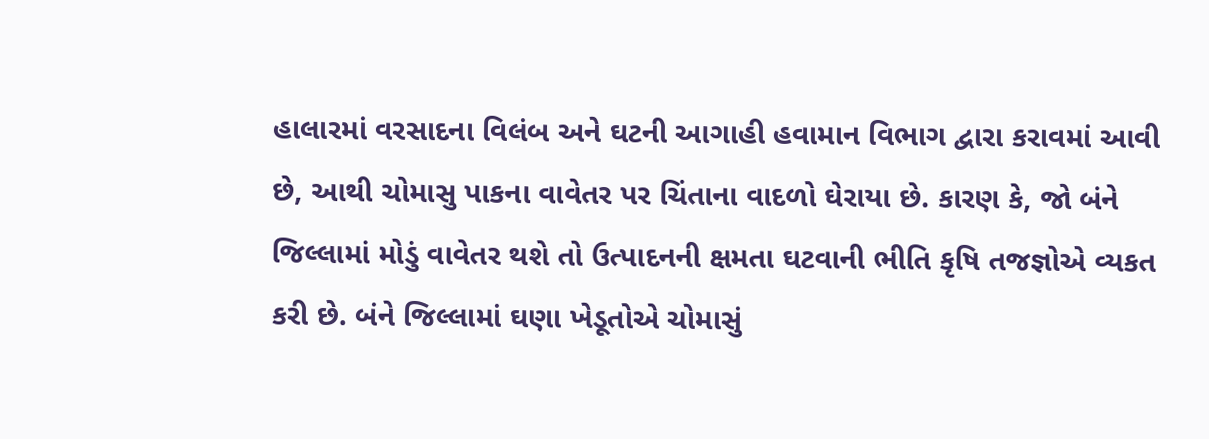હાલારમાં વરસાદના વિલંબ અને ઘટની આગાહી હવામાન વિભાગ દ્વારા કરાવમાં આવી છે, આથી ચોમાસુ પાકના વાવેતર પર ચિંતાના વાદળો ઘેરાયા છે. કારણ કે, જો બંને જિલ્લામાં મોડું વાવેતર થશે તો ઉત્પાદનની ક્ષમતા ઘટવાની ભીતિ કૃષિ તજજ્ઞોએ વ્યકત કરી છે. બંને જિલ્લામાં ઘણા ખેડૂતોએ ચોમાસું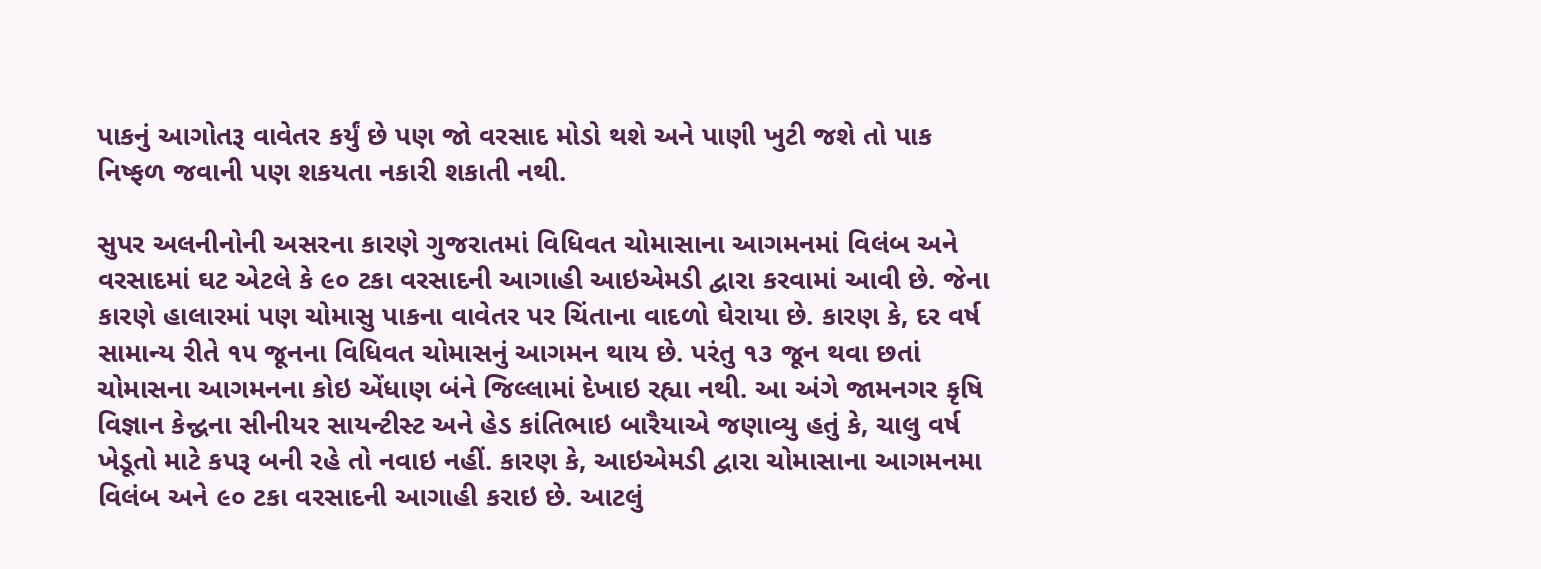પાકનું આગોતરૂ વાવેતર કર્યું છે પણ જો વરસાદ મોડો થશે અને પાણી ખુટી જશે તો પાક નિષ્ફળ જવાની પણ શકયતા નકારી શકાતી નથી.

સુપર અલનીનોની અસરના કારણે ગુજરાતમાં વિધિવત ચોમાસાના આગમનમાં વિલંબ અને વરસાદમાં ઘટ એટલે કે ૯૦ ટકા વરસાદની આગાહી આઇએમડી દ્વારા કરવામાં આવી છે. જેના કારણે હાલારમાં પણ ચોમાસુ પાકના વાવેતર પર ચિંતાના વાદળો ઘેરાયા છે. કારણ કે, દર વર્ષ સામાન્ય રીતે ૧૫ જૂનના વિધિવત ચોમાસનું આગમન થાય છે. પરંતુ ૧૩ જૂન થવા છતાં ચોમાસના આગમનના કોઇ એંધાણ બંને જિલ્લામાં દેખાઇ રહ્યા નથી. આ અંગે જામનગર કૃષિ વિજ્ઞાન કેન્દ્વના સીનીયર સાયન્ટીસ્ટ અને હેડ કાંતિભાઇ બારૈયાએ જણાવ્યુ હતું કે, ચાલુ વર્ષ ખેડૂતો માટે કપરૂ બની રહે તો નવાઇ નહીં. કારણ કે, આઇએમડી દ્વારા ચોમાસાના આગમનમા વિલંબ અને ૯૦ ટકા વરસાદની આગાહી કરાઇ છે. આટલું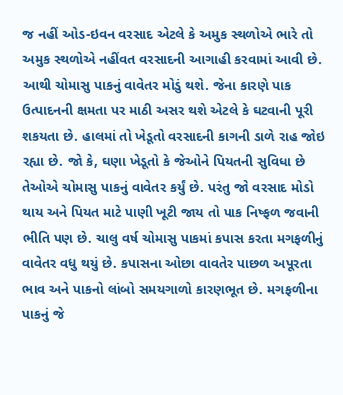જ નહીં ઓડ-ઇવન વરસાદ એટલે કે અમુક સ્થળોએ ભારે તો અમુક સ્થળોએ નહીંવત વરસાદની આગાહી કરવામાં આવી છે. આથી ચોમાસુ પાકનું વાવેતર મોડું થશે. જેના કારણે પાક ઉત્પાદનની ક્ષમતા પર માઠી અસર થશે એટલે કે ઘટવાની પૂરી શકયતા છે. હાલમાં તો ખેડૂતો વરસાદની કાગની ડાળે રાહ જોઇ રહ્યા છે. જો કે, ઘણા ખેડૂતો કે જેઓને પિયતની સુવિધા છે તેઓએ ચોમાસુ પાકનું વાવેતર કર્યું છે. પરંતુ જો વરસાદ મોડો થાય અને પિયત માટે પાણી ખૂટી જાય તો પાક નિષ્ફળ જવાની ભીતિ પણ છે. ચાલુ વર્ષ ચોમાસુ પાકમાં કપાસ કરતા મગફળીનું વાવેતર વધુ થયું છે. કપાસના ઓછા વાવતેર પાછળ અપૂરતા ભાવ અને પાકનો લાંબો સમયગાળો કારણભૂત છે. મગફળીના પાકનું જે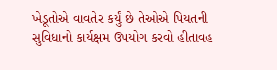ખેડૂતોએ વાવતેર કર્યું છે તેઓએ પિયતની સુવિધાનો કાર્યક્ષમ ઉપયોગ કરવો હીતાવહ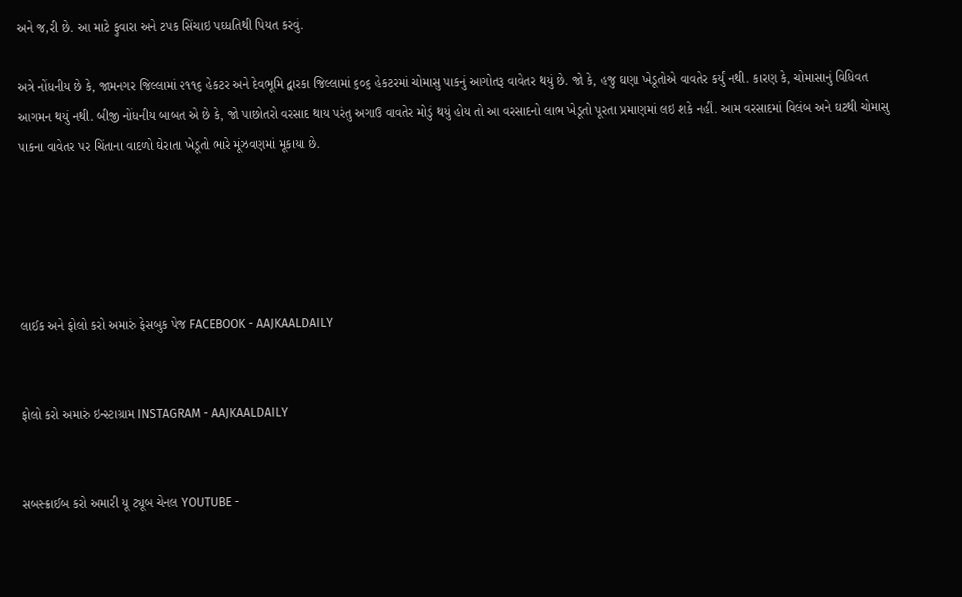અને જ‚રી છે. આ માટે ફુવારા અને ટપક સિંચાઇ પઘ્ધતિથી પિયત કરવું.

અત્રે નોંધનીય છે કે, જામનગર જિલ્લામાં ૨૧૧૬ હેકટર અને દેવભૂમિ દ્વારકા જિલ્લામાં ૬૦૬ હેકટરમાં ચોમાસુ પાકનું આગોતરૂ વાવેતર થયું છે. જો કે, હજુ ઘણા ખેડૂતોએ વાવતેર કર્યું નથી. કારણ કે, ચોમાસાનું વિધિવત આગમન થયું નથી. બીજી નોંધનીય બાબત એ છે કે, જો પાછોતરો વરસાદ થાય પરંતુ અગાઉ વાવતેર મોડું થયું હોય તો આ વરસાદનો લાભ ખેડૂતો પૂરતા પ્રમાણમાં લઇ શકે નહીં. આમ વરસાદમાં વિલંબ અને ઘટથી ચોમાસુ પાકના વાવેતર પર ચિંતાના વાદળો ઘેરાતા ખેડૂતો ભારે મૂંઝવણમાં મૂકાયા છે.





લાઈક અને ફોલો કરો અમારું ફેસબુક પેજ FACEBOOK - AAJKAALDAILY


ફોલો કરો અમારું ઇન્સ્ટાગ્રામ INSTAGRAM - AAJKAALDAILY


સબસ્ક્રાઈબ કરો અમારી યૂ ટ્યૂબ ચેનલ YOUTUBE -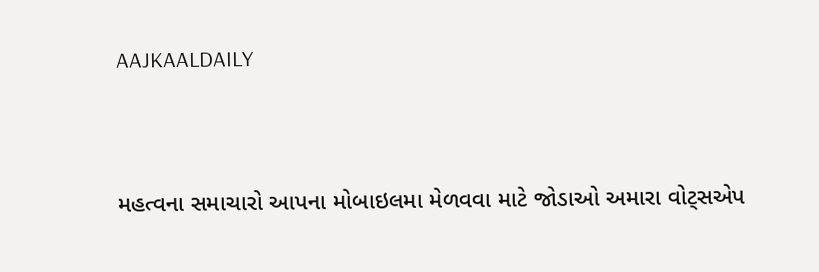AAJKAALDAILY


મહત્વના સમાચારો આપના મોબાઇલમા મેળવવા માટે જોડાઓ અમારા વોટ્સએપ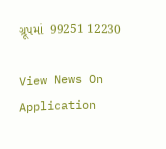ગ્રૂપમાં  99251 12230

View News On Application